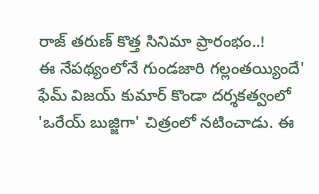రాజ్ తరుణ్ కొత్త సినిమా ప్రారంభం..!
ఈ నేపథ్యంలోనే గుండజారి గల్లంతయ్యిందే' ఫేమ్ విజయ్ కుమార్ కొండా దర్శకత్వంలో 'ఒరేయ్ బుజ్జిగా' చిత్రంలో నటించాడు. ఈ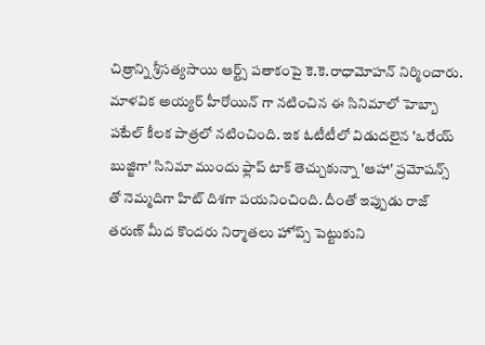చిత్రాన్ని శ్రీసత్యసాయి ఆర్ట్స్ పతాకంపై కె.కె.రాధామోహన్ నిర్మించారు. మాళవిక అయ్యర్ హీరోయిన్ గా నటించిన ఈ సినిమాలో హెబ్బా పటేల్ కీలక పాత్రలో నటించింది. ఇక ఓటీటీలో విడుదలైన 'ఒరేయ్ బుజ్జిగా' సినిమా ముందు ఫ్లాప్ టాక్ తెచ్చుకున్నా 'ఆహా' ప్రమోషన్స్ తో నెమ్మదిగా హిట్ దిశగా పయనించింది. దీంతో ఇప్పుడు రాజ్ తరుణ్ మీద కొందరు నిర్మాతలు హోప్స్ పెట్టుకుని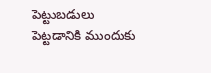పెట్టుబడులు పెట్టడానికి ముందుకు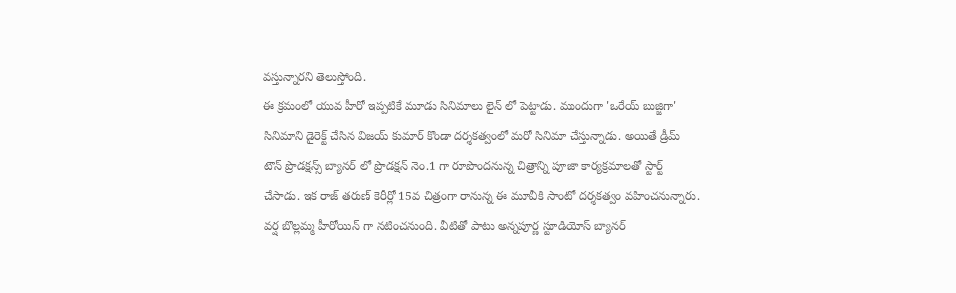వస్తున్నారని తెలుస్తోంది.
ఈ క్రమంలో యువ హీరో ఇప్పటికే మూడు సినిమాలు లైన్ లో పెట్టాడు. ముందుగా 'ఒరేయ్ బుజ్జిగా' సినిమాని డైరెక్ట్ చేసిన విజయ్ కుమార్ కొండా దర్శకత్వంలో మరో సినిమా చేస్తున్నాడు. అయితే డ్రీమ్ టౌన్ ప్రొడక్షన్స్ బ్యానర్ లో ప్రొడక్షన్ నెం.1 గా రూపొందనున్న చిత్రాన్ని పూజా కార్యక్రమాలతో స్టార్ట్ చేసాడు. ఇక రాజ్ తరుణ్ కెరీర్లో 15వ చిత్రంగా రానున్న ఈ మూవీకి సాంటో దర్శకత్వం వహించనున్నారు. వర్ష బొల్లమ్మ హీరోయిన్ గా నటించనుంది. వీటితో పాటు అన్నపూర్ణ స్టూడియోస్ బ్యానర్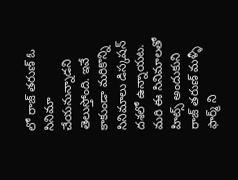లో రాజ్ తరుణ్ ఓ సినిమా చేయనున్నాడని తెలుస్తోంది. ఇవే కాకుండా మరికొన్ని సినిమాలు డిస్కషన్ దశలో ఉన్నాయట. మరి ఈ సినిమాలతో హిట్స్ అందుకుని రాజ్ తరుణ్ మళ్ళీ ఫార్మ్ ని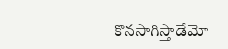కొనసాగిస్తాడేమో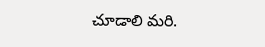చూడాలి మరి.